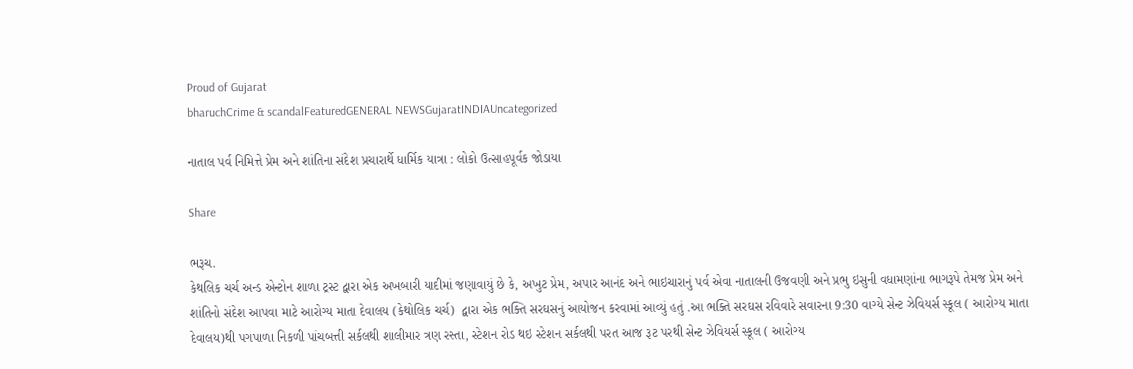Proud of Gujarat
bharuchCrime & scandalFeaturedGENERAL NEWSGujaratINDIAUncategorized

નાતાલ પર્વ નિમિત્તે પ્રેમ અને શાંતિના સંદેશ પ્રચારાર્થે ધાર્મિક યાત્રા : લોકો ઉત્સાહપૂર્વક જોડાયા

Share

ભરૂચ.
કેથલિક ચર્ચ અન્ડ એન્ટોન શાળા ટ્રસ્ટ દ્વારા એક અખબારી યાદીમાં જણાવાયું છે કે, અખુટ પ્રેમ, અપાર આનંદ અને ભાઇચારાનું પર્વ એવા નાતાલની ઉજવણી અને પ્રભુ ઇસુની વધામણાંના ભાગરૂપે તેમજ પ્રેમ અને શાંતિનો સંદેશ આપવા માટે આરોગ્ય માતા દેવાલય (કેથોલિક ચર્ચ)  દ્વારા એક ભક્તિ સરઘસનું આયોજન કરવામાં આવ્યું હતું .આ ભક્તિ સરઘસ રવિવારે સવારના 9:30 વાગ્યે સેન્ટ ઝેવિયર્સ સ્કૂલ ( આરોગ્ય માતા દેવાલય)થી પગપાળા નિકળી પાંચબત્તી સર્કલથી શાલીમાર ત્રણ રસ્તા, સ્ટેશન રોડ થઇ સ્ટેશન સર્કલથી પરત આજ રૂટ પરથી સેન્ટ ઝેવિયર્સ સ્કૂલ ( આરોગ્ય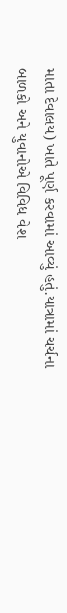માતા દેવાલય) ખાતે પૂર્ણ કરવામાં આવ્યું હતું.યાત્રામાં ચર્ચના બાળકો અને યુવાનોએ વિવિધ વેશ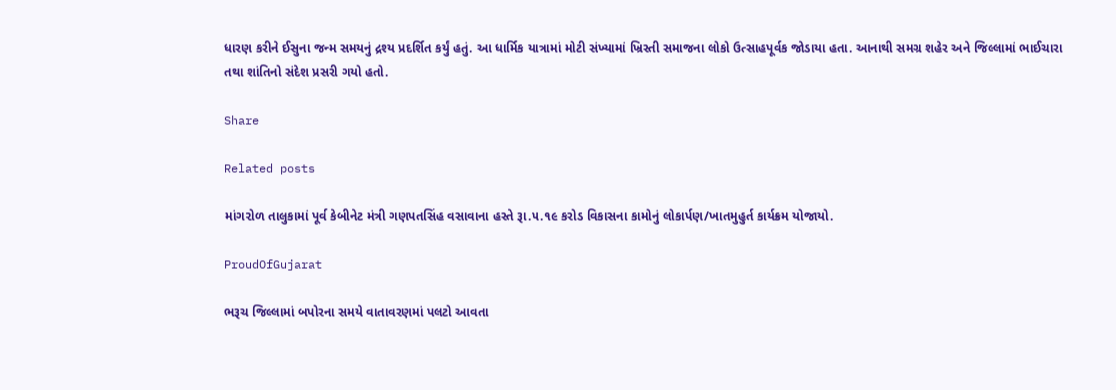ધારણ કરીને ઈસુના જન્મ સમયનું દ્રશ્ય પ્રદર્શિત કર્યું હતું. આ ધાર્મિક યાત્રામાં મોટી સંખ્યામાં ખ્રિસ્તી સમાજના લોકો ઉત્સાહપૂર્વક જોડાયા હતા. આનાથી સમગ્ર શહેર અને જિલ્લામાં ભાઈચારા તથા શાંતિનો સંદેશ પ્રસરી ગયો હતો.

Share

Related posts

માંગ૨ોળ તાલુકામાં પૂર્વ કેબીનેટ મંત્રી ગણપતસિંહ વસાવાના હસ્તે રૂા.૫.૧૯ કરોડ વિકાસના કામોનું લોકાર્પણ/ખાતમુહુર્ત કાર્યક્રમ યોજાયો.

ProudOfGujarat

ભરૂચ જિલ્લામાં બપોરના સમયે વાતાવરણમાં પલટો આવતા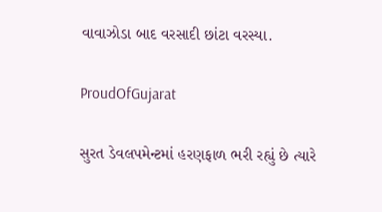વાવાઝોડા બાદ વરસાદી છાંટા વરસ્યા.

ProudOfGujarat

સુરત ડેવલપમેન્ટમાં હરણફાળ ભરી રહ્યું છે ત્યારે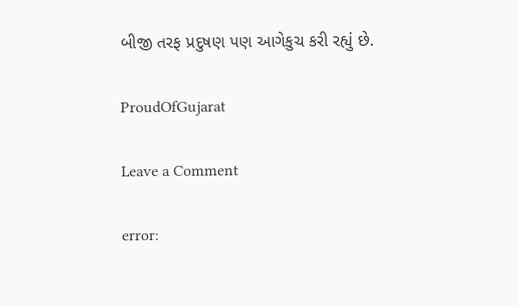બીજી તરફ પ્રદુષણ પણ આગેકુચ કરી રહ્યું છે.

ProudOfGujarat

Leave a Comment

error: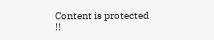Content is protected !!